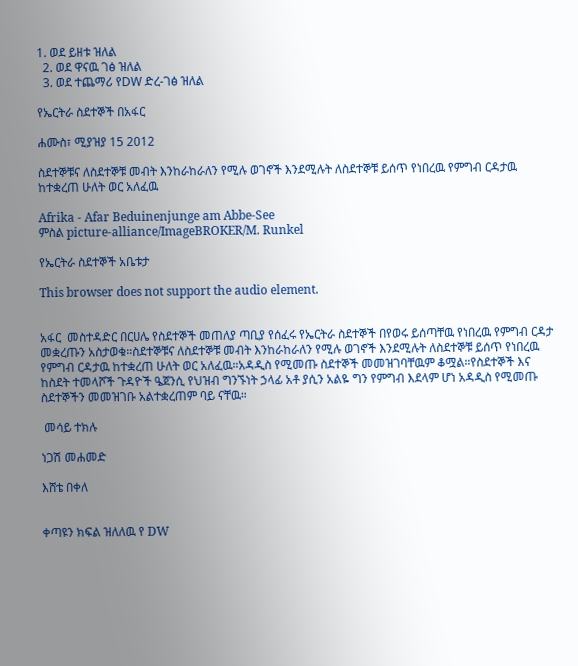1. ወደ ይዘቱ ዝለል
  2. ወደ ዋናዉ ገፅ ዝለል
  3. ወደ ተጨማሪ የDW ድረ-ገፅ ዝለል

የኤርትራ ስደተኞች በአፋር

ሐሙስ፣ ሚያዝያ 15 2012

ስደተኞቹና ለስደተኞቹ መብት እንከራከራለን የሚሉ ወገኖች እንደሚሉት ለስደተኞቹ ይሰጥ የነበረዉ የምግብ ርዳታዉ ከተቋረጠ ሁለት ወር አለፈዉ

Afrika - Afar Beduinenjunge am Abbe-See
ምስል picture-alliance/ImageBROKER/M. Runkel

የኤርትራ ስደተኞች አቤቱታ

This browser does not support the audio element.


አፋር  መስተዳድር በርሀሌ የስደተኞች መጠለያ ጣቢያ የሰፈሩ የኤርትራ ስደተኞች በየወሩ ይሰጣቸዉ የነበረዉ የምግብ ርዳታ መቋረጡን አስታወቁ።ስደተኞቹና ለስደተኞቹ መብት እንከራከራለን የሚሉ ወገኖች እንደሚሉት ለስደተኞቹ ይሰጥ የነበረዉ የምግብ ርዳታዉ ከተቋረጠ ሁለት ወር አለፈዉ።አዳዲስ የሚመጡ ስደተኞች መመዝገባቸዉም ቆሟል።የስደተኞች እና ከስደት ተመላሾች ጉዳዮች ዔጀንሲ የህዝብ ግንኙነት ኃላፊ አቶ ያሲን አልዬ ግን የምግብ እደላም ሆነ አዳዲስ የሚመጡ ስደተኞችን መመዝገቡ አልተቋረጠም ባይ ናቸዉ።

 መሳይ ተክሉ

ነጋሽ መሐመድ

እሸቴ በቀለ


ቀጣዩን ክፍል ዝለለዉ የ DW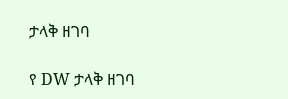ታላቅ ዘገባ

የ DW ታላቅ ዘገባ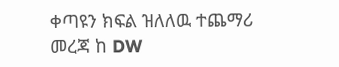ቀጣዩን ክፍል ዝለለዉ ተጨማሪ መረጃ ከ DW